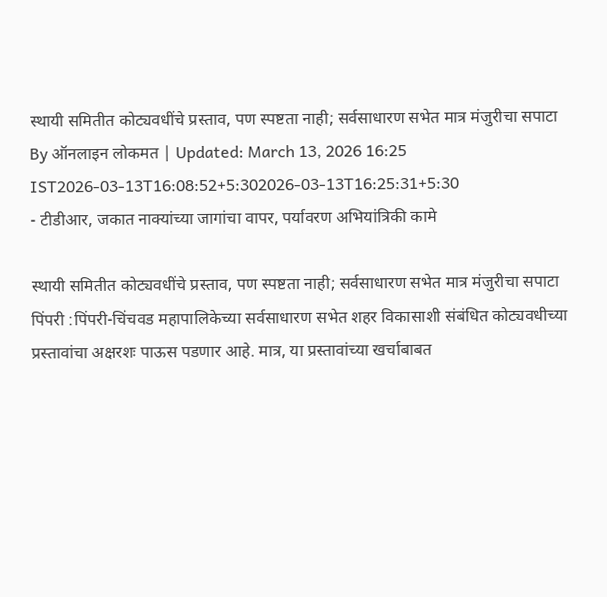स्थायी समितीत कोट्यवधींचे प्रस्ताव, पण स्पष्टता नाही; सर्वसाधारण सभेत मात्र मंजुरीचा सपाटा
By ऑनलाइन लोकमत | Updated: March 13, 2026 16:25 IST2026-03-13T16:08:52+5:302026-03-13T16:25:31+5:30
- टीडीआर, जकात नाक्यांच्या जागांचा वापर, पर्यावरण अभियांत्रिकी कामे

स्थायी समितीत कोट्यवधींचे प्रस्ताव, पण स्पष्टता नाही; सर्वसाधारण सभेत मात्र मंजुरीचा सपाटा
पिंपरी :पिंपरी-चिंचवड महापालिकेच्या सर्वसाधारण सभेत शहर विकासाशी संबंधित कोट्यवधीच्या प्रस्तावांचा अक्षरशः पाऊस पडणार आहे. मात्र, या प्रस्तावांच्या खर्चाबाबत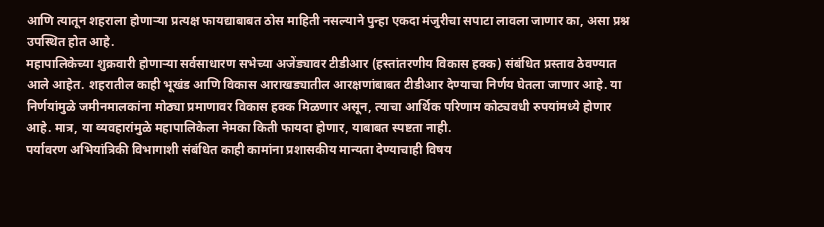आणि त्यातून शहराला होणाऱ्या प्रत्यक्ष फायद्याबाबत ठोस माहिती नसल्याने पुन्हा एकदा मंजुरीचा सपाटा लावला जाणार का, असा प्रश्न उपस्थित होत आहे.
महापालिकेच्या शुक्रवारी होणाऱ्या सर्वसाधारण सभेच्या अजेंड्यावर टीडीआर (हस्तांतरणीय विकास हक्क) संबंधित प्रस्ताव ठेवण्यात आले आहेत. शहरातील काही भूखंड आणि विकास आराखड्यातील आरक्षणांबाबत टीडीआर देण्याचा निर्णय घेतला जाणार आहे. या निर्णयांमुळे जमीनमालकांना मोठ्या प्रमाणावर विकास हक्क मिळणार असून, त्याचा आर्थिक परिणाम कोट्यवधी रुपयांमध्ये होणार आहे. मात्र, या व्यवहारांमुळे महापालिकेला नेमका किती फायदा होणार, याबाबत स्पष्टता नाही.
पर्यावरण अभियांत्रिकी विभागाशी संबंधित काही कामांना प्रशासकीय मान्यता देण्याचाही विषय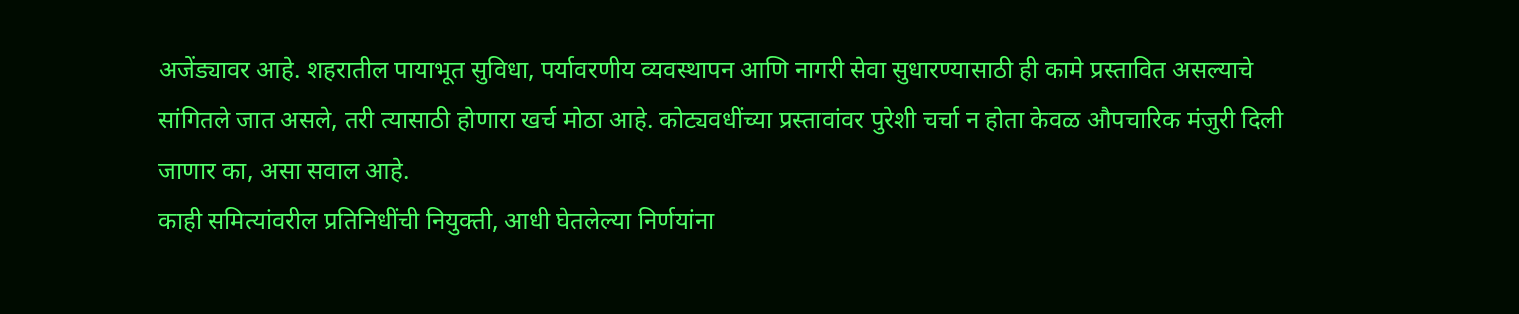अजेंड्यावर आहे. शहरातील पायाभूत सुविधा, पर्यावरणीय व्यवस्थापन आणि नागरी सेवा सुधारण्यासाठी ही कामे प्रस्तावित असल्याचे सांगितले जात असले, तरी त्यासाठी होणारा खर्च मोठा आहे. कोट्यवधींच्या प्रस्तावांवर पुरेशी चर्चा न होता केवळ औपचारिक मंजुरी दिली जाणार का, असा सवाल आहे.
काही समित्यांवरील प्रतिनिधींची नियुक्ती, आधी घेतलेल्या निर्णयांना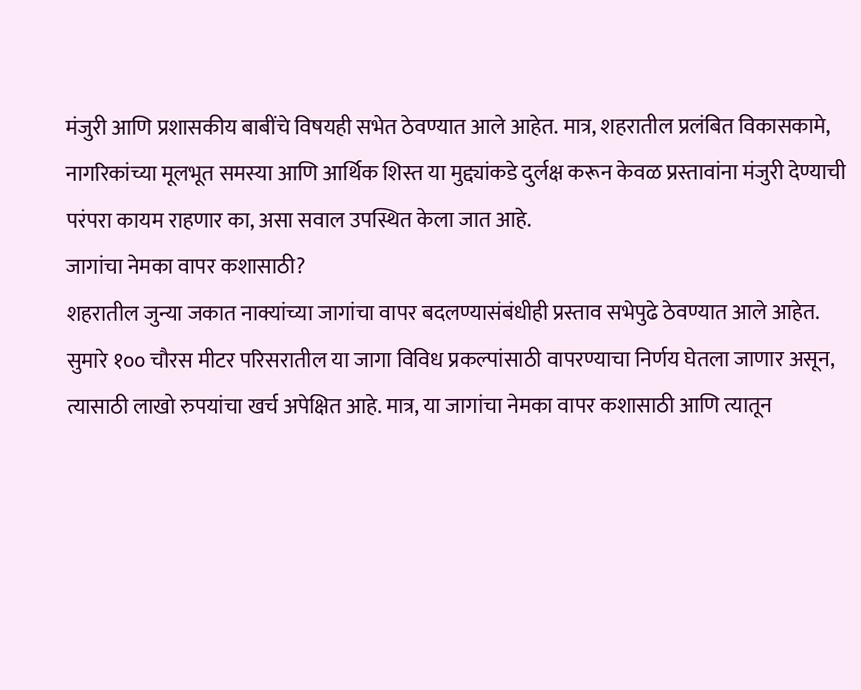मंजुरी आणि प्रशासकीय बाबींचे विषयही सभेत ठेवण्यात आले आहेत. मात्र, शहरातील प्रलंबित विकासकामे, नागरिकांच्या मूलभूत समस्या आणि आर्थिक शिस्त या मुद्द्यांकडे दुर्लक्ष करून केवळ प्रस्तावांना मंजुरी देण्याची परंपरा कायम राहणार का, असा सवाल उपस्थित केला जात आहे.
जागांचा नेमका वापर कशासाठी?
शहरातील जुन्या जकात नाक्यांच्या जागांचा वापर बदलण्यासंबंधीही प्रस्ताव सभेपुढे ठेवण्यात आले आहेत. सुमारे १०० चौरस मीटर परिसरातील या जागा विविध प्रकल्पांसाठी वापरण्याचा निर्णय घेतला जाणार असून, त्यासाठी लाखो रुपयांचा खर्च अपेक्षित आहे. मात्र, या जागांचा नेमका वापर कशासाठी आणि त्यातून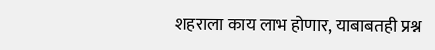शहराला काय लाभ होणार, याबाबतही प्रश्न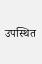उपस्थित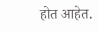होत आहेत.